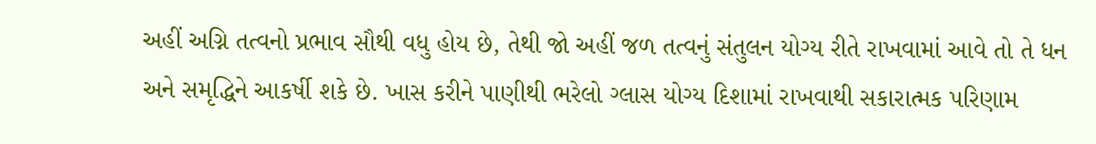અહીં અગ્નિ તત્વનો પ્રભાવ સૌથી વધુ હોય છે, તેથી જો અહીં જળ તત્વનું સંતુલન યોગ્ય રીતે રાખવામાં આવે તો તે ધન અને સમૃદ્ધિને આકર્ષી શકે છે. ખાસ કરીને પાણીથી ભરેલો ગ્લાસ યોગ્ય દિશામાં રાખવાથી સકારાત્મક પરિણામ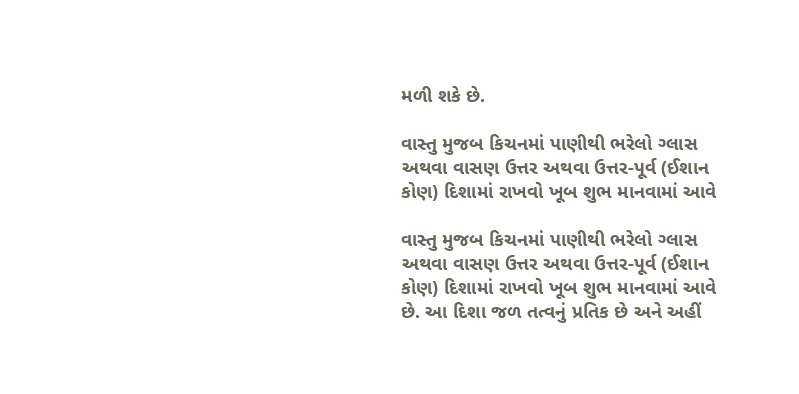મળી શકે છે.

વાસ્તુ મુજબ કિચનમાં પાણીથી ભરેલો ગ્લાસ અથવા વાસણ ઉત્તર અથવા ઉત્તર-પૂર્વ (ઈશાન કોણ) દિશામાં રાખવો ખૂબ શુભ માનવામાં આવે

વાસ્તુ મુજબ કિચનમાં પાણીથી ભરેલો ગ્લાસ અથવા વાસણ ઉત્તર અથવા ઉત્તર-પૂર્વ (ઈશાન કોણ) દિશામાં રાખવો ખૂબ શુભ માનવામાં આવે છે. આ દિશા જળ તત્વનું પ્રતિક છે અને અહીં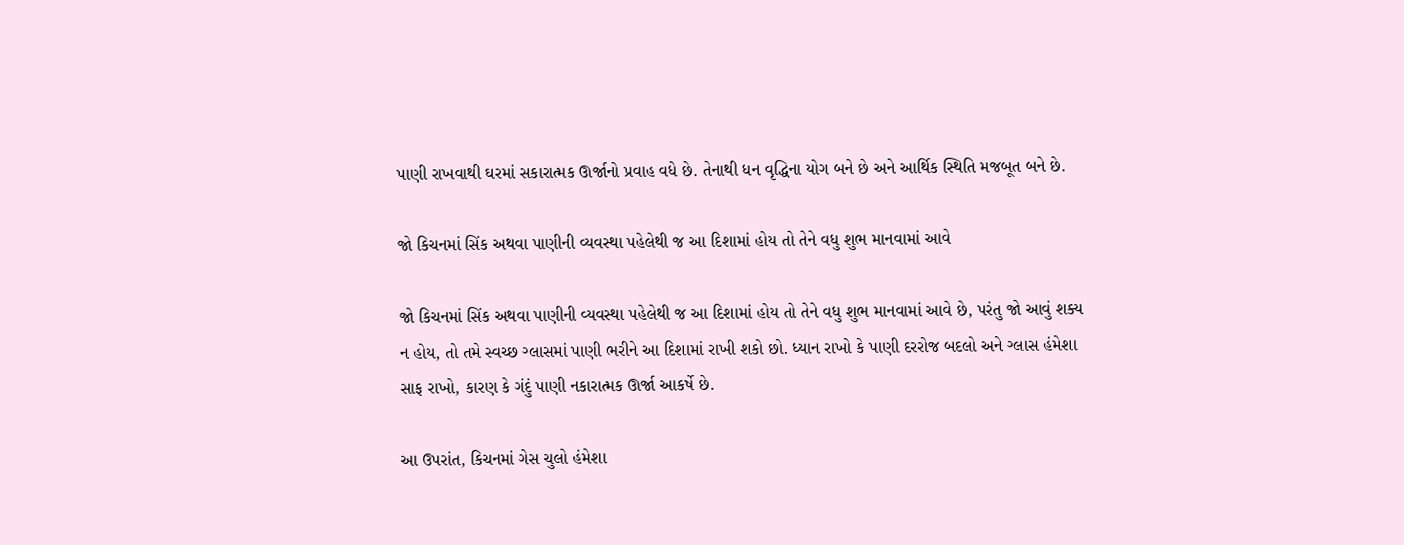પાણી રાખવાથી ઘરમાં સકારાત્મક ઊર્જાનો પ્રવાહ વધે છે. તેનાથી ધન વૃદ્ધિના યોગ બને છે અને આર્થિક સ્થિતિ મજબૂત બને છે.

જો કિચનમાં સિંક અથવા પાણીની વ્યવસ્થા પહેલેથી જ આ દિશામાં હોય તો તેને વધુ શુભ માનવામાં આવે

જો કિચનમાં સિંક અથવા પાણીની વ્યવસ્થા પહેલેથી જ આ દિશામાં હોય તો તેને વધુ શુભ માનવામાં આવે છે, પરંતુ જો આવું શક્ય ન હોય, તો તમે સ્વચ્છ ગ્લાસમાં પાણી ભરીને આ દિશામાં રાખી શકો છો. ધ્યાન રાખો કે પાણી દરરોજ બદલો અને ગ્લાસ હંમેશા સાફ રાખો, કારણ કે ગંદું પાણી નકારાત્મક ઊર્જા આકર્ષે છે.

આ ઉપરાંત, કિચનમાં ગેસ ચુલો હંમેશા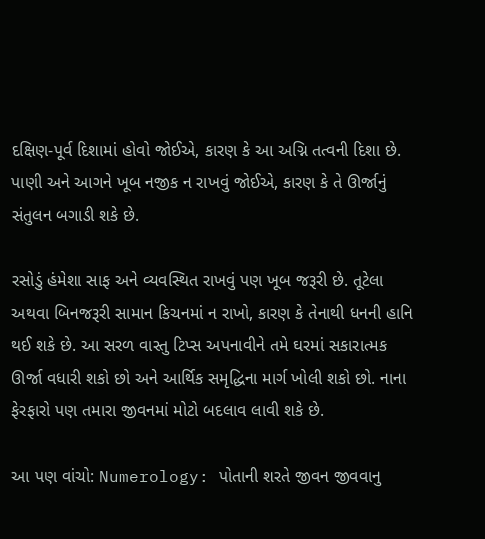દક્ષિણ-પૂર્વ દિશામાં હોવો જોઈએ, કારણ કે આ અગ્નિ તત્વની દિશા છે. પાણી અને આગને ખૂબ નજીક ન રાખવું જોઈએ, કારણ કે તે ઊર્જાનું સંતુલન બગાડી શકે છે.

રસોડું હંમેશા સાફ અને વ્યવસ્થિત રાખવું પણ ખૂબ જરૂરી છે. તૂટેલા અથવા બિનજરૂરી સામાન કિચનમાં ન રાખો, કારણ કે તેનાથી ધનની હાનિ થઈ શકે છે. આ સરળ વાસ્તુ ટિપ્સ અપનાવીને તમે ઘરમાં સકારાત્મક ઊર્જા વધારી શકો છો અને આર્થિક સમૃદ્ધિના માર્ગ ખોલી શકો છો. નાના ફેરફારો પણ તમારા જીવનમાં મોટો બદલાવ લાવી શકે છે.

આ પણ વાંચો: Numerology: પોતાની શરતે જીવન જીવવાનુ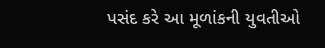પસંદ કરે આ મૂળાંકની યુવતીઓ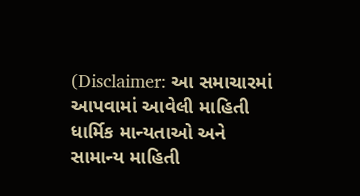(Disclaimer: આ સમાચારમાં આપવામાં આવેલી માહિતી ધાર્મિક માન્યતાઓ અને સામાન્ય માહિતી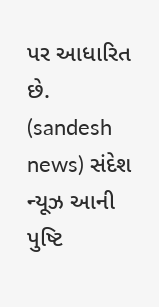પર આધારિત છે. (sandesh news) સંદેશ ન્યૂઝ આની પુષ્ટિ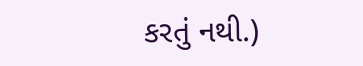કરતું નથી.)